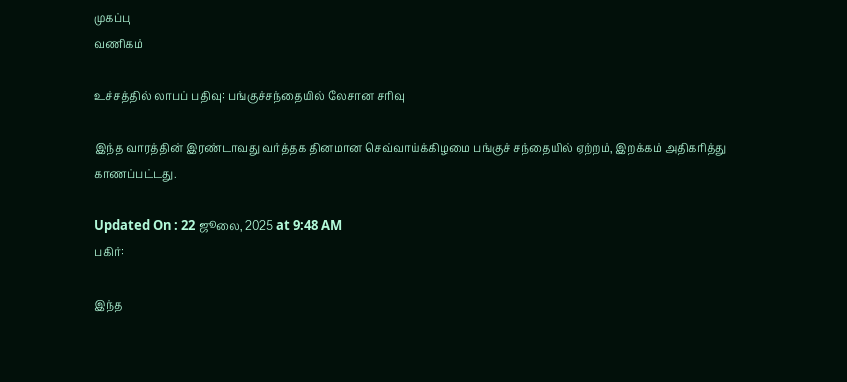முகப்பு
வணிகம்

உச்சத்தில் லாபப் பதிவு: பங்குச்சந்தையில் லேசான சரிவு

இந்த வாரத்தின் இரண்டாவது வர்த்தக தினமான செவ்வாய்க்கிழமை பங்குச் சந்தையில் ஏற்றம், இறக்கம் அதிகரித்து காணப்பட்டது.

Updated On : 22 ஜூலை, 2025 at 9:48 AM
பகிர்:

இந்த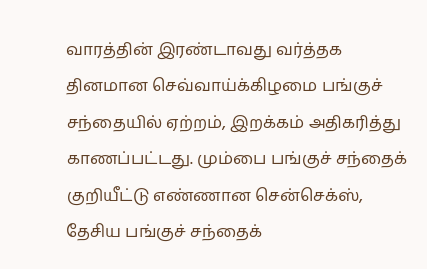வாரத்தின் இரண்டாவது வர்த்தக தினமான செவ்வாய்க்கிழமை பங்குச் சந்தையில் ஏற்றம், இறக்கம் அதிகரித்து காணப்பட்டது. மும்பை பங்குச் சந்தைக் குறியீட்டு எண்ணான சென்செக்ஸ், தேசிய பங்குச் சந்தைக்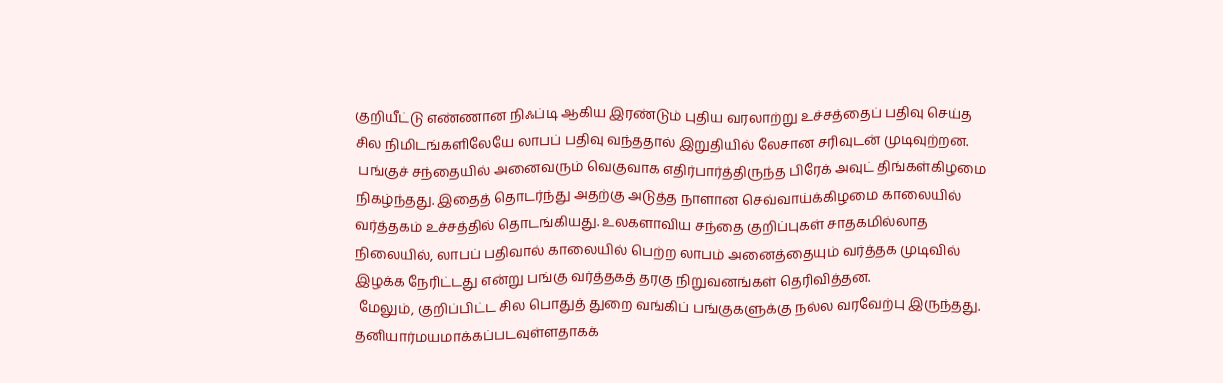குறியீட்டு எண்ணான நிஃப்டி ஆகிய இரண்டும் புதிய வரலாற்று உச்சத்தைப் பதிவு செய்த சில நிமிடங்களிலேயே லாபப் பதிவு வந்ததால் இறுதியில் லேசான சரிவுடன் முடிவுற்றன.
 பங்குச் சந்தையில் அனைவரும் வெகுவாக எதிர்பார்த்திருந்த பிரேக் அவுட் திங்கள்கிழமை நிகழ்ந்தது. இதைத் தொடர்ந்து அதற்கு அடுத்த நாளான செவ்வாய்க்கிழமை காலையில் வர்த்தகம் உச்சத்தில் தொடங்கியது. உலகளாவிய சந்தை குறிப்புகள் சாதகமில்லாத நிலையில், லாபப் பதிவால் காலையில் பெற்ற லாபம் அனைத்தையும் வர்த்தக முடிவில் இழக்க நேரிட்டது என்று பங்கு வர்த்தகத் தரகு நிறுவனங்கள் தெரிவித்தன.
 மேலும், குறிப்பிட்ட சில பொதுத் துறை வங்கிப் பங்குகளுக்கு நல்ல வரவேற்பு இருந்தது. தனியார்மயமாக்கப்படவுள்ளதாகக்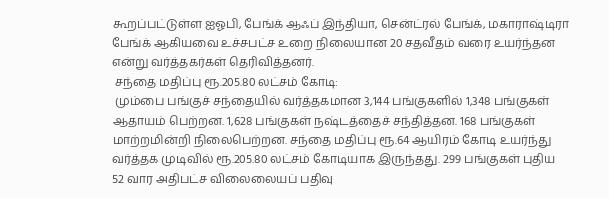கூறப்பட்டுள்ள ஐஓபி, பேங்க் ஆஃப் இந்தியா, சென்ட்ரல் பேங்க், மகாராஷ்டிரா பேங்க் ஆகியவை உச்சபட்ச உறை நிலையான 20 சதவீதம் வரை உயர்ந்தன என்று வர்த்தகர்கள் தெரிவித்தனர்.
 சந்தை மதிப்பு ரூ.205.80 லட்சம் கோடி:
 மும்பை பங்குச் சந்தையில் வர்த்தகமான 3,144 பங்குகளில் 1,348 பங்குகள் ஆதாயம் பெற்றன. 1,628 பங்குகள் நஷ்டத்தைச் சந்தித்தன. 168 பங்குகள் மாற்றமின்றி நிலைபெற்றன. சந்தை மதிப்பு ரூ.64 ஆயிரம் கோடி உயர்ந்து வர்த்தக முடிவில் ரூ.205.80 லட்சம் கோடியாக இருந்தது. 299 பங்குகள் புதிய 52 வார அதிபட்ச விலைலையப் பதிவு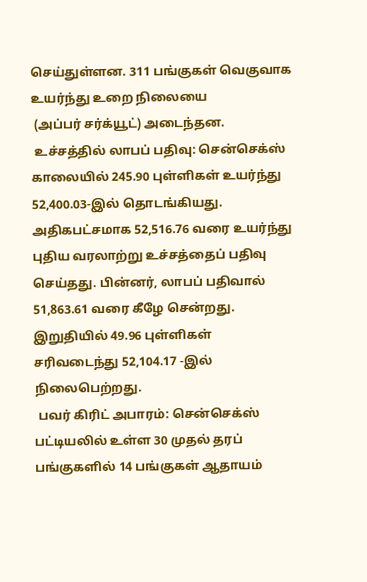செய்துள்ளன. 311 பங்குகள் வெகுவாக உயர்ந்து உறை நிலையை
 (அப்பர் சர்க்யூட்) அடைந்தன.
 உச்சத்தில் லாபப் பதிவு: சென்செக்ஸ் காலையில் 245.90 புள்ளிகள் உயர்ந்து 52,400.03-இல் தொடங்கியது. அதிகபட்சமாக 52,516.76 வரை உயர்ந்து புதிய வரலாற்று உச்சத்தைப் பதிவு செய்தது. பின்னர், லாபப் பதிவால் 51,863.61 வரை கீழே சென்றது. இறுதியில் 49.96 புள்ளிகள் சரிவடைந்து 52,104.17 -இல் நிலைபெற்றது.
 பவர் கிரிட் அபாரம்: சென்செக்ஸ் பட்டியலில் உள்ள 30 முதல் தரப் பங்குகளில் 14 பங்குகள் ஆதாயம்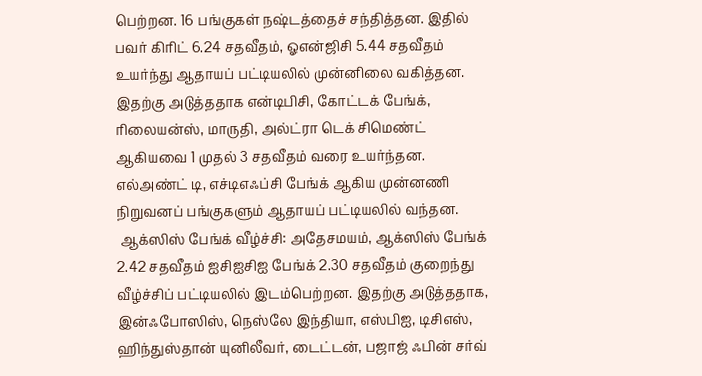பெற்றன. 16 பங்குகள் நஷ்டத்தைச் சந்தித்தன. இதில் பவர் கிரிட் 6.24 சதவீதம், ஓஎன்ஜிசி 5.44 சதவீதம் உயர்ந்து ஆதாயப் பட்டியலில் முன்னிலை வகித்தன. இதற்கு அடுத்ததாக என்டிபிசி, கோட்டக் பேங்க், ரிலையன்ஸ், மாருதி, அல்ட்ரா டெக் சிமெண்ட் ஆகியவை 1 முதல் 3 சதவீதம் வரை உயர்ந்தன. எல்அண்ட் டி, எச்டிஎஃப்சி பேங்க் ஆகிய முன்னணி நிறுவனப் பங்குகளும் ஆதாயப் பட்டியலில் வந்தன.
 ஆக்ஸிஸ் பேங்க் வீழ்ச்சி: அதேசமயம், ஆக்ஸிஸ் பேங்க் 2.42 சதவீதம் ஐசிஐசிஐ பேங்க் 2.30 சதவீதம் குறைந்து வீழ்ச்சிப் பட்டியலில் இடம்பெற்றன. இதற்கு அடுத்ததாக, இன்ஃபோஸிஸ், நெஸ்லே இந்தியா, எஸ்பிஐ, டிசிஎஸ், ஹிந்துஸ்தான் யுனிலீவர், டைட்டன், பஜாஜ் ஃபின் சர்வ்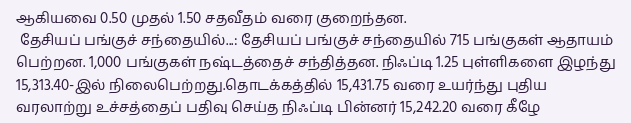ஆகியவை 0.50 முதல் 1.50 சதவீதம் வரை குறைந்தன.
 தேசியப் பங்குச் சந்தையில்...: தேசியப் பங்குச் சந்தையில் 715 பங்குகள் ஆதாயம் பெற்றன. 1,000 பங்குகள் நஷ்டத்தைச் சந்தித்தன. நிஃப்டி 1.25 புள்ளிகளை இழந்து 15,313.40-இல் நிலைபெற்றது.தொடக்கத்தில் 15,431.75 வரை உயர்ந்து புதிய வரலாற்று உச்சத்தைப் பதிவு செய்த நிஃப்டி பின்னர் 15,242.20 வரை கீழே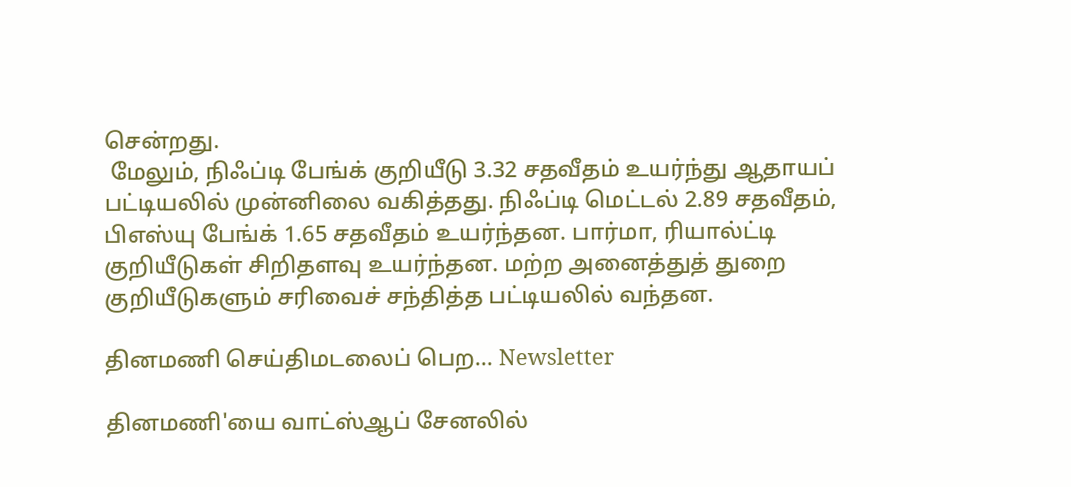சென்றது.
 மேலும், நிஃப்டி பேங்க் குறியீடு 3.32 சதவீதம் உயர்ந்து ஆதாயப் பட்டியலில் முன்னிலை வகித்தது. நிஃப்டி மெட்டல் 2.89 சதவீதம், பிஎஸ்யு பேங்க் 1.65 சதவீதம் உயர்ந்தன. பார்மா, ரியால்ட்டி குறியீடுகள் சிறிதளவு உயர்ந்தன. மற்ற அனைத்துத் துறை குறியீடுகளும் சரிவைச் சந்தித்த பட்டியலில் வந்தன.

தினமணி செய்திமடலைப் பெற... Newsletter

தினமணி'யை வாட்ஸ்ஆப் சேனலில்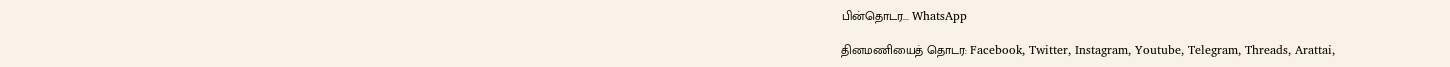பின்தொடர... WhatsApp

தினமணியைத் தொடர: Facebook, Twitter, Instagram, Youtube, Telegram, Threads, Arattai,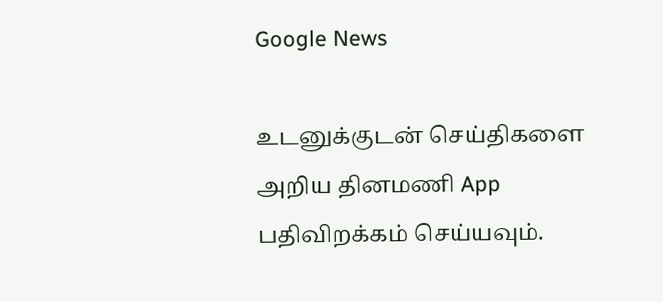Google News

உடனுக்குடன் செய்திகளை அறிய தினமணி App பதிவிறக்கம் செய்யவும்.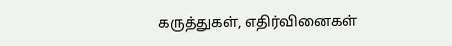கருத்துகள், எதிர்வினைகள்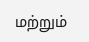மற்றும்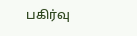பகிர்வு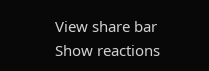View share bar
Show reactions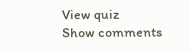View quiz
Show comments